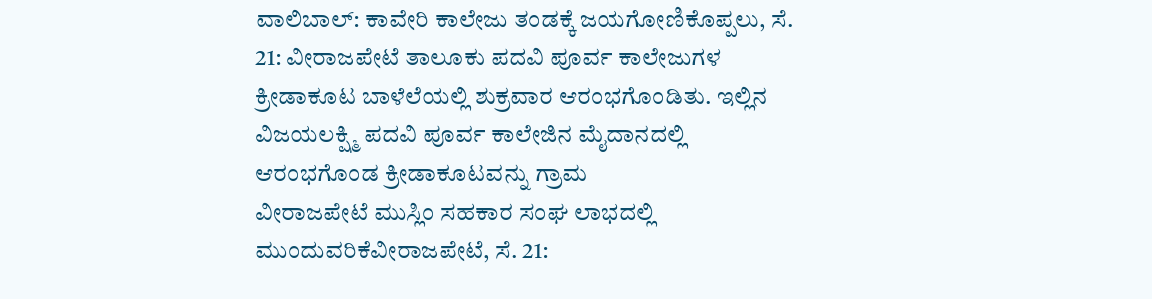ವಾಲಿಬಾಲ್: ಕಾವೇರಿ ಕಾಲೇಜು ತಂಡಕ್ಕೆ ಜಯಗೋಣಿಕೊಪ್ಪಲು, ಸೆ. 21: ವೀರಾಜಪೇಟೆ ತಾಲೂಕು ಪದವಿ ಪೂರ್ವ ಕಾಲೇಜುಗಳ ಕ್ರೀಡಾಕೂಟ ಬಾಳೆಲೆಯಲ್ಲಿ ಶುಕ್ರವಾರ ಆರಂಭಗೊಂಡಿತು. ಇಲ್ಲಿನ ವಿಜಯಲಕ್ಷ್ಮಿ ಪದವಿ ಪೂರ್ವ ಕಾಲೇಜಿನ ಮೈದಾನದಲ್ಲಿ ಆರಂಭಗೊಂಡ ಕ್ರೀಡಾಕೂಟವನ್ನು ಗ್ರಾಮ
ವೀರಾಜಪೇಟೆ ಮುಸ್ಲಿಂ ಸಹಕಾರ ಸಂಘ ಲಾಭದಲ್ಲಿ ಮುಂದುವರಿಕೆವೀರಾಜಪೇಟೆ, ಸೆ. 21: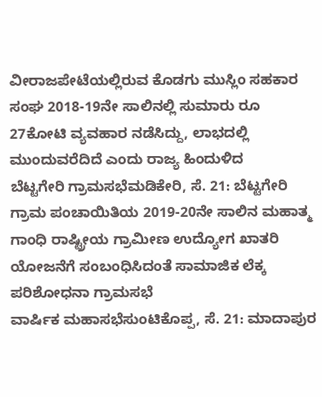ವೀರಾಜಪೇಟೆಯಲ್ಲಿರುವ ಕೊಡಗು ಮುಸ್ಲಿಂ ಸಹಕಾರ ಸಂಘ 2018-19ನೇ ಸಾಲಿನಲ್ಲಿ ಸುಮಾರು ರೂ 27ಕೋಟಿ ವ್ಯವಹಾರ ನಡೆಸಿದ್ದು, ಲಾಭದಲ್ಲಿ ಮುಂದುವರೆದಿದೆ ಎಂದು ರಾಜ್ಯ ಹಿಂದುಳಿದ
ಬೆಟ್ಟಗೇರಿ ಗ್ರಾಮಸಭೆಮಡಿಕೇರಿ, ಸೆ. 21: ಬೆಟ್ಟಗೇರಿ ಗ್ರಾಮ ಪಂಚಾಯಿತಿಯ 2019-20ನೇ ಸಾಲಿನ ಮಹಾತ್ಮ ಗಾಂಧಿ ರಾಷ್ಟ್ರೀಯ ಗ್ರಾಮೀಣ ಉದ್ಯೋಗ ಖಾತರಿ ಯೋಜನೆಗೆ ಸಂಬಂಧಿಸಿದಂತೆ ಸಾಮಾಜಿಕ ಲೆಕ್ಕ ಪರಿಶೋಧನಾ ಗ್ರಾಮಸಭೆ
ವಾರ್ಷಿಕ ಮಹಾಸಭೆಸುಂಟಿಕೊಪ್ಪ, ಸೆ. 21: ಮಾದಾಪುರ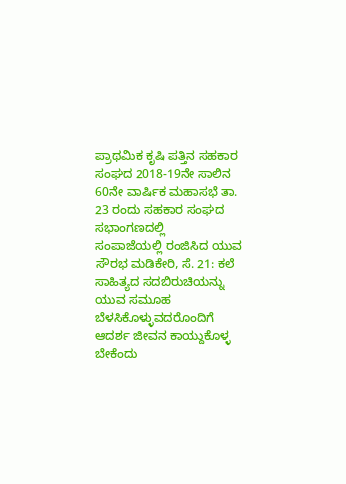ಪ್ರಾಥಮಿಕ ಕೃಷಿ ಪತ್ತಿನ ಸಹಕಾರ ಸಂಘದ 2018-19ನೇ ಸಾಲಿನ 60ನೇ ವಾರ್ಷಿಕ ಮಹಾಸಭೆ ತಾ. 23 ರಂದು ಸಹಕಾರ ಸಂಘದ ಸಭಾಂಗಣದಲ್ಲಿ
ಸಂಪಾಜೆಯಲ್ಲಿ ರಂಜಿಸಿದ ಯುವ ಸೌರಭ ಮಡಿಕೇರಿ, ಸೆ. 21: ಕಲೆ ಸಾಹಿತ್ಯದ ಸದಬಿರುಚಿಯನ್ನು ಯುವ ಸಮೂಹ ಬೆಳಸಿಕೊಳ್ಳುವದರೊಂದಿಗೆ ಆದರ್ಶ ಜೀವನ ಕಾಯ್ದುಕೊಳ್ಳ ಬೇಕೆಂದು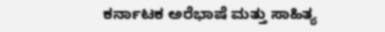ಕರ್ನಾಟಕ ಅರೆಭಾಷೆ ಮತ್ತು ಸಾಹಿತ್ಯ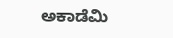ಅಕಾಡೆಮಿ